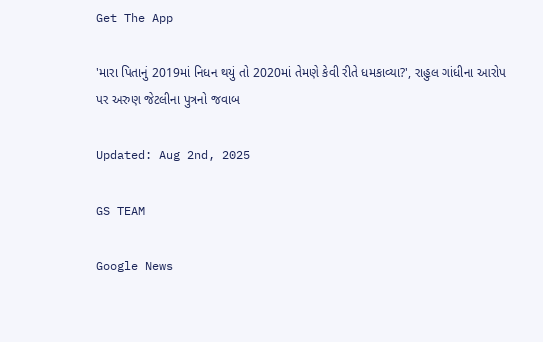Get The App

'મારા પિતાનું 2019માં નિધન થયું તો 2020માં તેમણે કેવી રીતે ધમકાવ્યા?', રાહુલ ગાંધીના આરોપ પર અરુણ જેટલીના પુત્રનો જવાબ

Updated: Aug 2nd, 2025

GS TEAM

Google News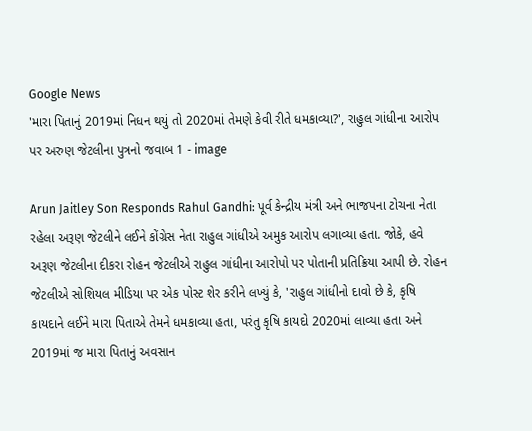Google News
'મારા પિતાનું 2019માં નિધન થયું તો 2020માં તેમણે કેવી રીતે ધમકાવ્યા?', રાહુલ ગાંધીના આરોપ પર અરુણ જેટલીના પુત્રનો જવાબ 1 - image

Arun Jaitley Son Responds Rahul Gandhi: પૂર્વ કેન્દ્રીય મંત્રી અને ભાજપના ટોચના નેતા રહેલા અરૂણ જેટલીને લઈને કોંગ્રેસ નેતા રાહુલ ગાંધીએ અમુક આરોપ લગાવ્યા હતા. જોકે, હવે અરૂણ જેટલીના દીકરા રોહન જેટલીએ રાહુલ ગાંધીના આરોપો પર પોતાની પ્રતિક્રિયા આપી છે. રોહન જેટલીએ સોશિયલ મીડિયા પર એક પોસ્ટ શેર કરીને લખ્યું કે, 'રાહુલ ગાંધીનો દાવો છે કે, કૃષિ કાયદાને લઈને મારા પિતાએ તેમને ધમકાવ્યા હતા, પરંતુ કૃષિ કાયદો 2020માં લાવ્યા હતા અને 2019માં જ મારા પિતાનું અવસાન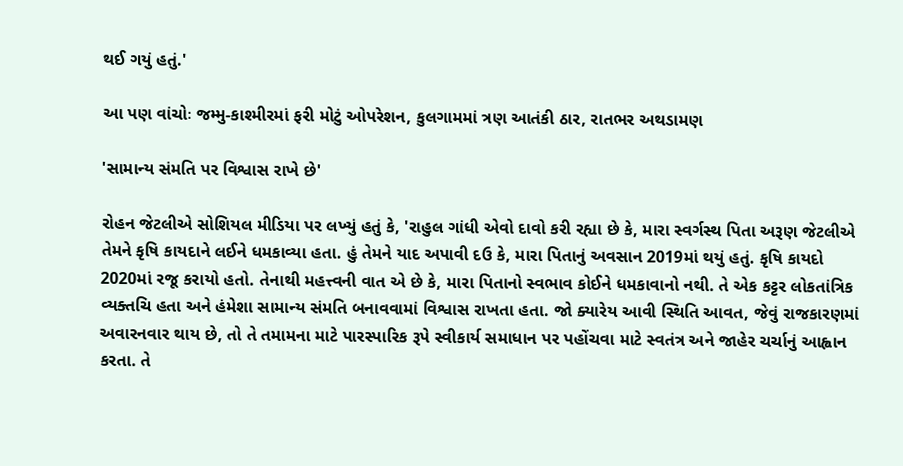થઈ ગયું હતું.'

આ પણ વાંચોઃ જમ્મુ-કાશ્મીરમાં ફરી મોટું ઓપરેશન, કુલગામમાં ત્રણ આતંકી ઠાર, રાતભર અથડામણ

'સામાન્ય સંમતિ પર વિશ્વાસ રાખે છે'

રોહન જેટલીએ સોશિયલ મીડિયા પર લખ્યું હતું કે, 'રાહુલ ગાંધી એવો દાવો કરી રહ્યા છે કે, મારા સ્વર્ગસ્થ પિતા અરૂણ જેટલીએ તેમને કૃષિ કાયદાને લઈને ધમકાવ્યા હતા. હું તેમને યાદ અપાવી દઉ કે, મારા પિતાનું અવસાન 2019માં થયું હતું. કૃષિ કાયદો 2020માં રજૂ કરાયો હતો. તેનાથી મહત્ત્વની વાત એ છે કે, મારા પિતાનો સ્વભાવ કોઈને ધમકાવાનો નથી. તે એક કટ્ટર લોકતાંત્રિક વ્યક્તચિ હતા અને હંમેશા સામાન્ય સંમતિ બનાવવામાં વિશ્વાસ રાખતા હતા. જો ક્યારેય આવી સ્થિતિ આવત, જેવું રાજકારણમાં અવારનવાર થાય છે, તો તે તમામના માટે પારસ્પારિક રૂપે સ્વીકાર્ય સમાધાન પર પહોંચવા માટે સ્વતંત્ર અને જાહેર ચર્ચાનું આહ્વાન કરતા. તે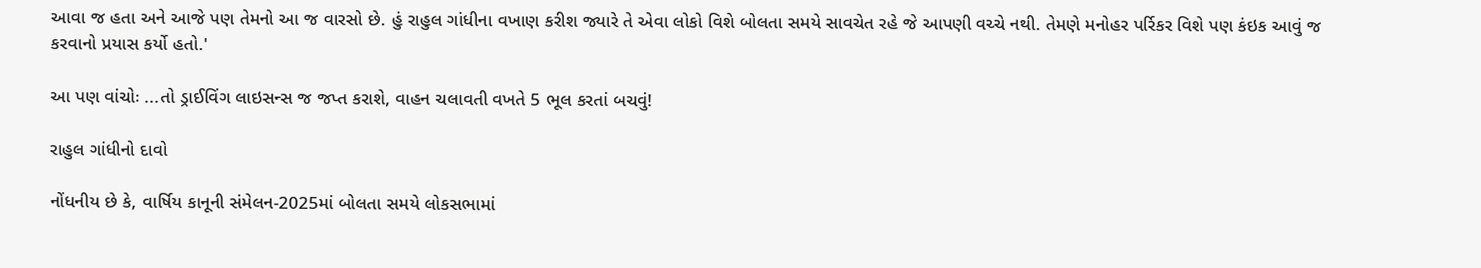આવા જ હતા અને આજે પણ તેમનો આ જ વારસો છે. હું રાહુલ ગાંધીના વખાણ કરીશ જ્યારે તે એવા લોકો વિશે બોલતા સમયે સાવચેત રહે જે આપણી વચ્ચે નથી. તેમણે મનોહર પર્રિકર વિશે પણ કંઇક આવું જ કરવાનો પ્રયાસ કર્યો હતો.'

આ પણ વાંચોઃ ...તો ડ્રાઈવિંગ લાઇસન્સ જ જપ્ત કરાશે, વાહન ચલાવતી વખતે 5 ભૂલ કરતાં બચવું!

રાહુલ ગાંધીનો દાવો

નોંધનીય છે કે, વાર્ષિય કાનૂની સંમેલન-2025માં બોલતા સમયે લોકસભામાં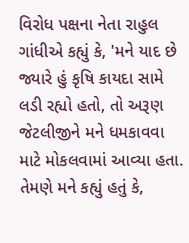વિરોધ પક્ષના નેતા રાહુલ ગાંધીએ કહ્યું કે, 'મને યાદ છે જ્યારે હું કૃષિ કાયદા સામે લડી રહ્યો હતો, તો અરૂણ જેટલીજીને મને ધમકાવવા માટે મોકલવામાં આવ્યા હતા. તેમણે મને કહ્યું હતું કે,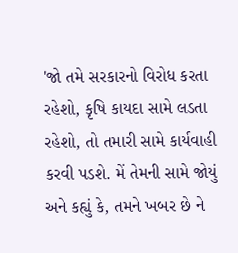'જો તમે સરકારનો વિરોધ કરતા રહેશો, કૃષિ કાયદા સામે લડતા રહેશો, તો તમારી સામે કાર્યવાહી કરવી પડશે. મેં તેમની સામે જોયું અને કહ્યું કે, તમને ખબર છે ને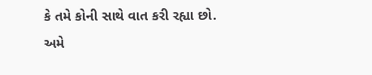કે તમે કોની સાથે વાત કરી રહ્યા છો. અમે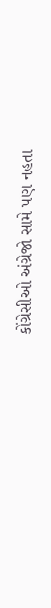કોંગ્રેસીઓ અંગ્રેજો સામે પણ નહતા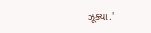ઝૂક્યા.'